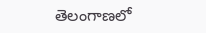తెలంగాణలో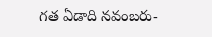గత ఏడాది నవంబరు-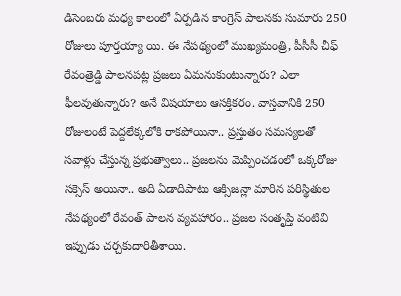డిసెంబరు మధ్య కాలంలో ఏర్పడిన కాంగ్రెస్ పాలనకు సుమారు 250 రోజులు పూర్తయ్యా యి. ఈ నేపథ్యంలో ముఖ్యమంత్రి, పీసీసీ చీఫ్ రేవంత్రెడ్డి పాలనపట్ల ప్రజలు ఏమనుకుంటున్నారు? ఎలా ఫీలవుతున్నారు? అనే విషయాలు ఆసక్తికరం. వాస్తవానికి 250 రోజులంటే పెద్దలేక్కలోకి రాకపోయినా.. ప్రస్తుతం సమస్యలతో సవాళ్లు చేస్తున్న ప్రభుత్వాలు.. ప్రజలను మెప్పించడంలో ఒక్కరోజు సక్సెస్ అయినా.. అది ఏడాదిపాటు ఆక్సిజన్లా మారిన పరిస్థితుల నేపథ్యంలో రేవంత్ పాలన వ్యవహారం.. ప్రజల సంతృప్తి వంటివి ఇప్పుడు చర్చకుదారితీశాయి.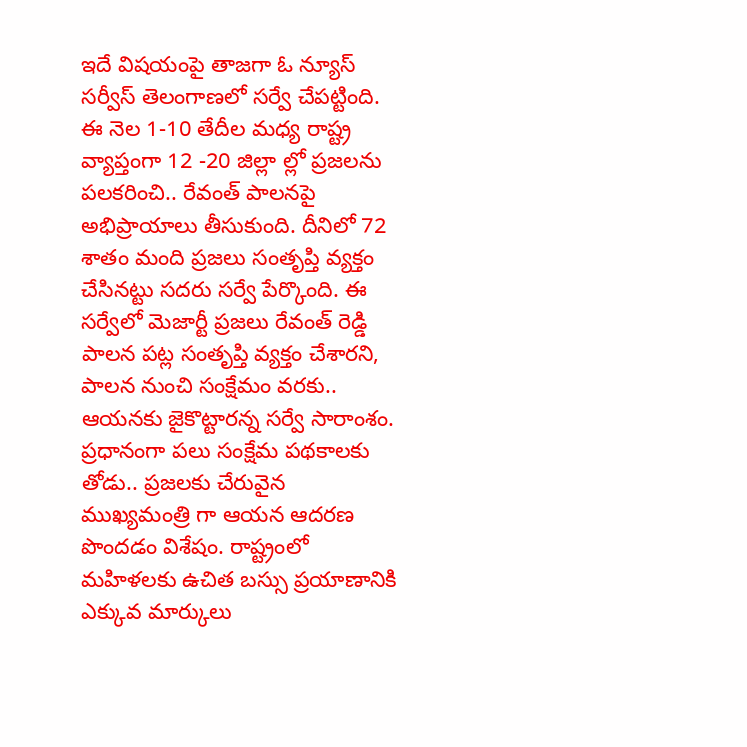ఇదే విషయంపై తాజగా ఓ న్యూస్ సర్వీస్ తెలంగాణలో సర్వే చేపట్టింది. ఈ నెల 1-10 తేదీల మధ్య రాష్ట్ర వ్యాప్తంగా 12 -20 జిల్లా ల్లో ప్రజలను పలకరించి.. రేవంత్ పాలనపై అభిప్రాయాలు తీసుకుంది. దీనిలో 72 శాతం మంది ప్రజలు సంతృప్తి వ్యక్తం చేసినట్టు సదరు సర్వే పేర్కొంది. ఈ సర్వేలో మెజార్టీ ప్రజలు రేవంత్ రెడ్డి పాలన పట్ల సంతృప్తి వ్యక్తం చేశారని, పాలన నుంచి సంక్షేమం వరకు.. ఆయనకు జైకొట్టారన్న సర్వే సారాంశం. ప్రధానంగా పలు సంక్షేమ పథకాలకు తోడు.. ప్రజలకు చేరువైన ముఖ్యమంత్రి గా ఆయన ఆదరణ పొందడం విశేషం. రాష్ట్రంలో మహిళలకు ఉచిత బస్సు ప్రయాణానికి ఎక్కువ మార్కులు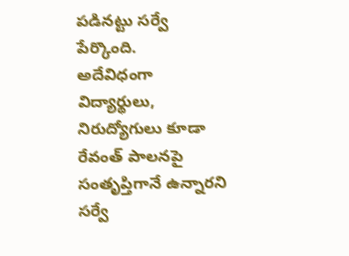పడినట్టు సర్వే పేర్కొంది.
అదేవిధంగా విద్యార్థులు, నిరుద్యోగులు కూడా రేవంత్ పాలనపై సంతృప్తిగానే ఉన్నారని సర్వే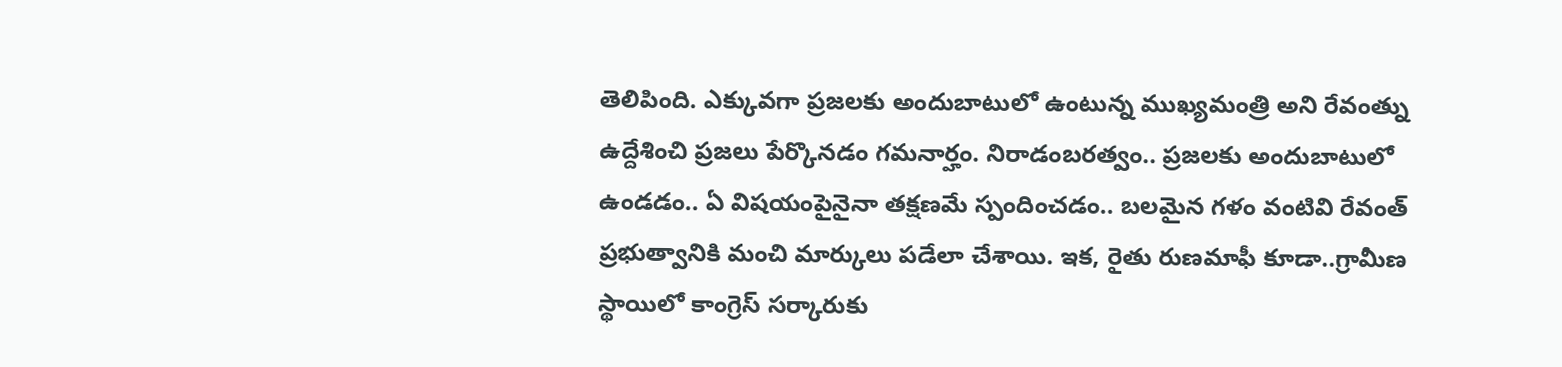తెలిపింది. ఎక్కువగా ప్రజలకు అందుబాటులో ఉంటున్న ముఖ్యమంత్రి అని రేవంత్ను ఉద్దేశించి ప్రజలు పేర్కొనడం గమనార్హం. నిరాడంబరత్వం.. ప్రజలకు అందుబాటులో ఉండడం.. ఏ విషయంపైనైనా తక్షణమే స్పందించడం.. బలమైన గళం వంటివి రేవంత్ ప్రభుత్వానికి మంచి మార్కులు పడేలా చేశాయి. ఇక, రైతు రుణమాఫీ కూడా..గ్రామీణ స్థాయిలో కాంగ్రెస్ సర్కారుకు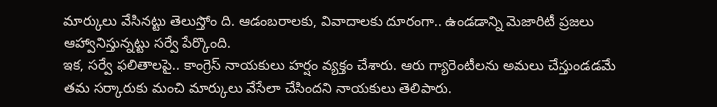మార్కులు వేసినట్టు తెలుస్తోం ది. ఆడంబరాలకు, వివాదాలకు దూరంగా.. ఉండడాన్ని మెజారిటీ ప్రజలు ఆహ్వానిస్తున్నట్టు సర్వే పేర్కొంది.
ఇక, సర్వే ఫలితాలపై.. కాంగ్రెస్ నాయకులు హర్షం వ్యక్తం చేశారు. ఆరు గ్యారెంటీలను అమలు చేస్తుండడమే తమ సర్కారుకు మంచి మార్కులు వేసేలా చేసిందని నాయకులు తెలిపారు.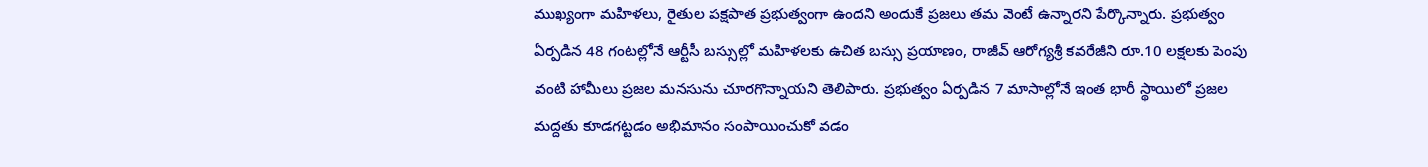ముఖ్యంగా మహిళలు, రైతుల పక్షపాత ప్రభుత్వంగా ఉందని అందుకే ప్రజలు తమ వెంటే ఉన్నారని పేర్కొన్నారు. ప్రభుత్వం ఏర్పడిన 48 గంటల్లోనే ఆర్టీసీ బస్సుల్లో మహిళలకు ఉచిత బస్సు ప్రయాణం, రాజీవ్ ఆరోగ్యశ్రీ కవరేజీని రూ.10 లక్షలకు పెంపు వంటి హామీలు ప్రజల మనసును చూరగొన్నాయని తెలిపారు. ప్రభుత్వం ఏర్పడిన 7 మాసాల్లోనే ఇంత భారీ స్థాయిలో ప్రజల మద్దతు కూడగట్టడం అభిమానం సంపాయించుకో వడం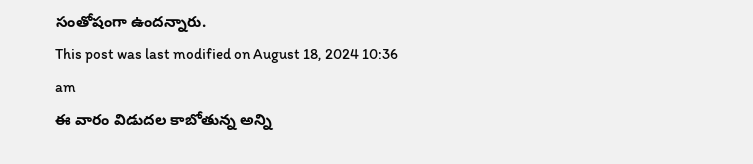సంతోషంగా ఉందన్నారు.
This post was last modified on August 18, 2024 10:36 am
ఈ వారం విడుదల కాబోతున్న అన్ని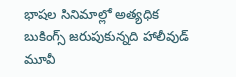భాషల సినిమాల్లో అత్యధిక బుకింగ్స్ జరుపుకున్నది హాలీవుడ్ మూవీ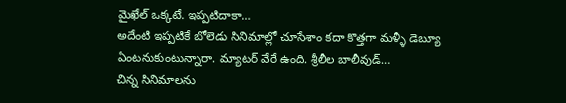మైఖేల్ ఒక్కటే. ఇప్పటిదాకా…
అదేంటి ఇప్పటికే బోలెడు సినిమాల్లో చూసేశాం కదా కొత్తగా మళ్ళీ డెబ్యూ ఏంటనుకుంటున్నారా. మ్యాటర్ వేరే ఉంది. శ్రీలీల బాలీవుడ్…
చిన్న సినిమాలను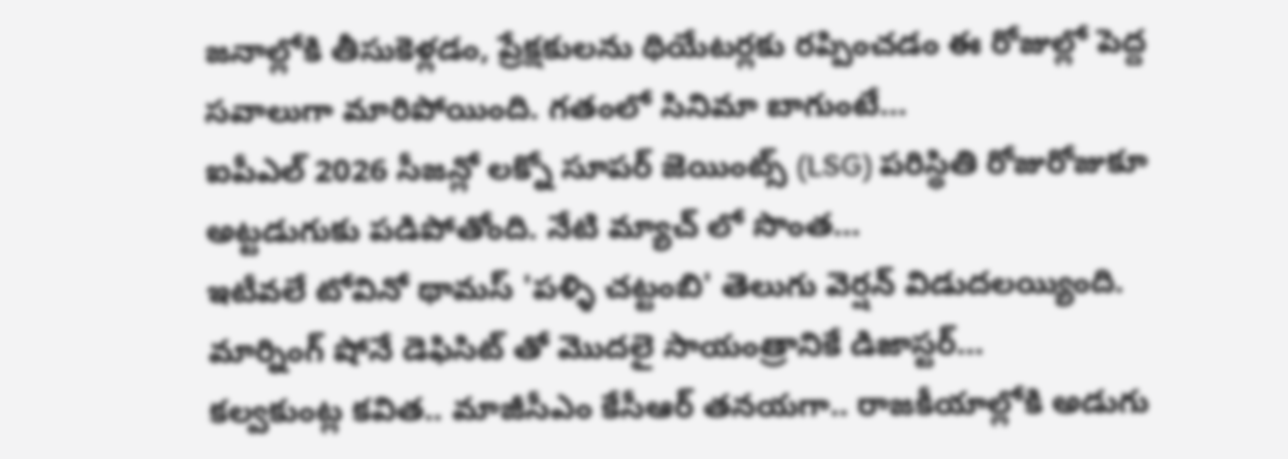జనాల్లోకి తీసుకెళ్లడం, ప్రేక్షకులను థియేటర్లకు రప్పించడం ఈ రోజుల్లో పెద్ద సవాలుగా మారిపోయింది. గతంలో సినిమా బాగుంటే…
ఐపీఎల్ 2026 సీజన్లో లక్నో సూపర్ జెయింట్స్ (LSG) పరిస్థితి రోజురోజుకూ అట్టడుగుకు పడిపోతోంది. నేటి మ్యాచ్ లో సొంత…
ఇటీవలే టోవినో థామస్ 'పళ్ళి చట్టంబి' తెలుగు వెర్షన్ విడుదలయ్యింది. మార్నింగ్ షోనే డెఫిసిట్ తో మొదలై సాయంత్రానికే డిజాస్టర్…
కల్వకుంట్ల కవిత.. మాజీసీఎం కేసీఆర్ తనయగా.. రాజకీయాల్లోకి అడుగు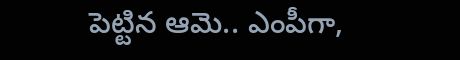పెట్టిన ఆమె.. ఎంపీగా,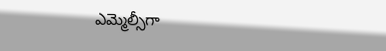ఎమ్మెల్సీగా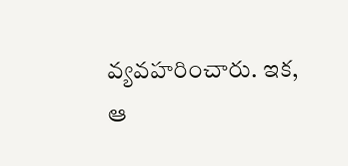వ్యవహరించారు. ఇక, ఆ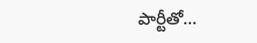పార్టీతో…